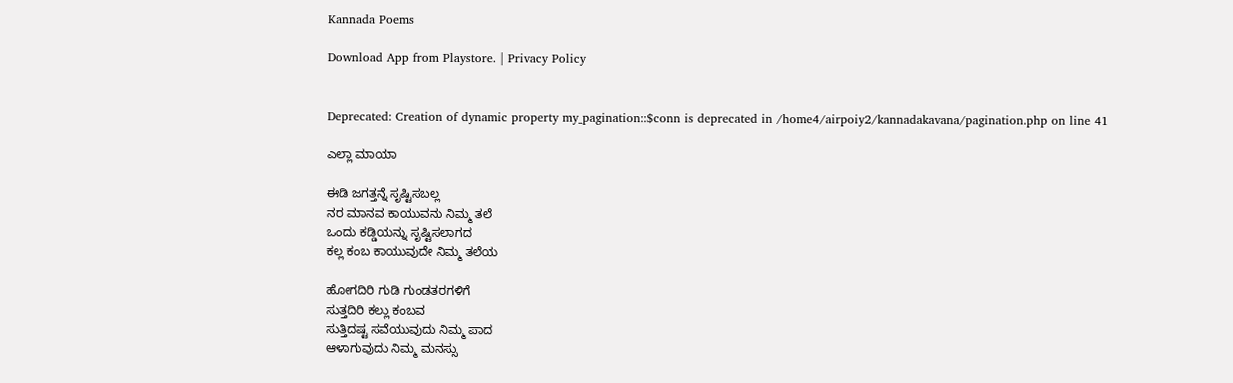Kannada Poems

Download App from Playstore. | Privacy Policy


Deprecated: Creation of dynamic property my_pagination::$conn is deprecated in /home4/airpoiy2/kannadakavana/pagination.php on line 41

ಎಲ್ಲಾ ಮಾಯಾ

ಈಡಿ ಜಗತ್ತನ್ನೆ ಸೃಷ್ಟಿಸಬಲ್ಲ
ನರ ಮಾನವ ಕಾಯುವನು ನಿಮ್ಮ ತಲೆ
ಒಂದು ಕಡ್ಡಿಯನ್ನು ಸೃಷ್ಟಿಸಲಾಗದ
ಕಲ್ಲ ಕಂಬ ಕಾಯುವುದೇ ನಿಮ್ಮ ತಲೆಯ

ಹೋಗದಿರಿ ಗುಡಿ ಗುಂಡತರಗಳಿಗೆ
ಸುತ್ತದಿರಿ ಕಲ್ಲು ಕಂಬವ
ಸುತ್ತಿದಷ್ಟ ಸವೆಯುವುದು ನಿಮ್ಮ ಪಾದ
ಆಳಾಗುವುದು ನಿಮ್ಮ ಮನಸ್ಸು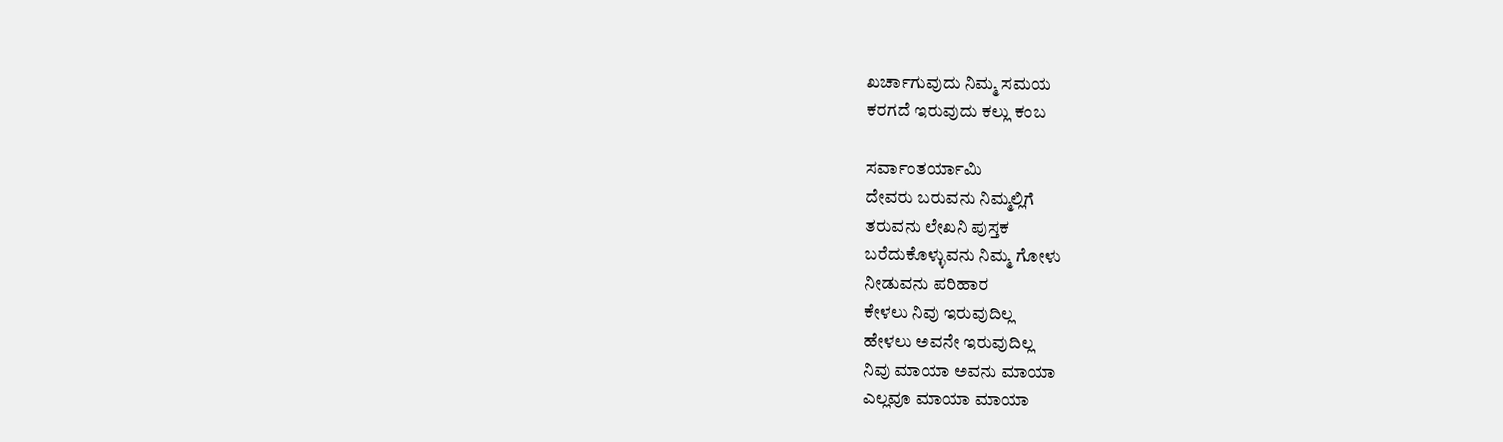ಖರ್ಚಾಗುವುದು ನಿಮ್ಮ ಸಮಯ
ಕರಗದೆ ಇರುವುದು ಕಲ್ಲು ಕಂಬ

ಸರ್ವಾಂತರ್ಯಾಮಿ
ದೇವರು ಬರುವನು ನಿಮ್ಮಲ್ಲಿಗೆ
ತರುವನು ಲೇಖನಿ ಪುಸ್ತಕ
ಬರೆದುಕೊಳ್ಳುವನು ನಿಮ್ಮ ಗೋಳು
ನೀಡುವನು ಪರಿಹಾರ
ಕೇಳಲು ನಿವು ಇರುವುದಿಲ್ಲ
ಹೇಳಲು ಅವನೇ ಇರುವುದಿಲ್ಲ
ನಿವು ಮಾಯಾ ಅವನು ಮಾಯಾ
ಎಲ್ಲವೂ ಮಾಯಾ ಮಾಯಾ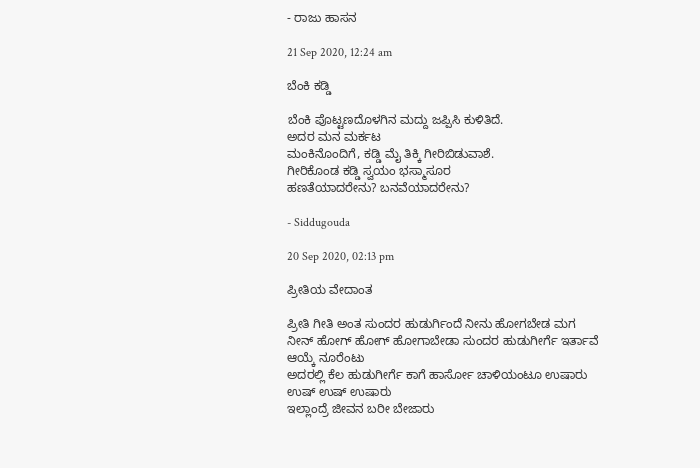- ರಾಜು ಹಾಸನ

21 Sep 2020, 12:24 am

ಬೆಂಕಿ ಕಡ್ಡಿ

ಬೆಂಕಿ ಪೊಟ್ಟಣದೊಳಗಿನ ಮದ್ದು ಜಪ್ಪಿಸಿ ಕುಳಿತಿದೆ.
ಅದರ ಮನ ಮರ್ಕಟ
ಮಂಕಿನೊಂದಿಗೆ, ಕಡ್ಡಿ ಮೈ ತಿಕ್ಕಿ ಗೀರಿಬಿಡುವಾಶೆ.
ಗೀರಿಕೊಂಡ ಕಡ್ಡಿ ಸ್ವಯಂ ಭಸ್ಮಾಸೂರ
ಹಣತೆಯಾದರೇನು? ಬನವೆಯಾದರೇನು?

- Siddugouda

20 Sep 2020, 02:13 pm

ಪ್ರೀತಿಯ ವೇದಾಂತ

ಪ್ರೀತಿ ಗೀತಿ ಅಂತ ಸುಂದರ ಹುಡುರ್ಗಿಂದೆ ನೀನು ಹೋಗಬೇಡ ಮಗ
ನೀನ್ ಹೋಗ್ ಹೋಗ್ ಹೋಗಾಬೇಡಾ ಸುಂದರ ಹುಡುಗೀರ್ಗೆ ಇರ್ತಾವೆ ಆಯ್ಕೆ ನೂರೆಂಟು
ಅದರಲ್ಲಿ ಕೆಲ ಹುಡುಗೀರ್ಗೆ ಕಾಗೆ ಹಾರ್ಸೋ ಚಾಳಿಯಂಟೂ ಉಷಾರು
ಉಷ್ ಉಷ್ ಉಷಾರು
ಇಲ್ಲಾಂದ್ರೆ ಜೀವನ ಬರೀ ಬೇಜಾರು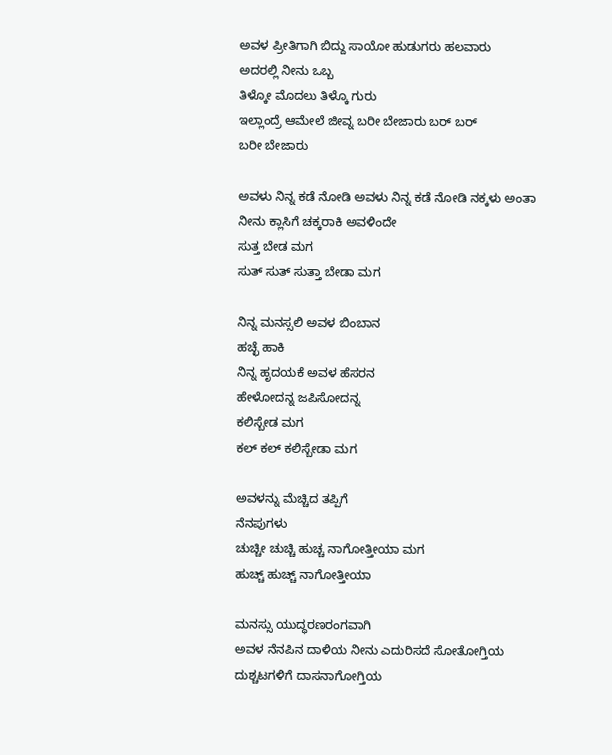ಅವಳ ಪ್ರೀತಿಗಾಗಿ ಬಿದ್ದು ಸಾಯೋ ಹುಡುಗರು ಹಲವಾರು
ಅದರಲ್ಲಿ ನೀನು ಒಬ್ಬ
ತಿಳ್ಕೋ ಮೊದಲು ತಿಳ್ಕೊ ಗುರು
ಇಲ್ಲಾಂದ್ರೆ ಆಮೇಲೆ ಜೀವ್ನ ಬರೀ ಬೇಜಾರು ಬರ್ ಬರ್
ಬರೀ ಬೇಜಾರು

ಅವಳು ನಿನ್ನ ಕಡೆ ನೋಡಿ ಅವಳು ನಿನ್ನ ಕಡೆ ನೋಡಿ ನಕ್ಕಳು ಅಂತಾ
ನೀನು ಕ್ಲಾಸಿಗೆ ಚಕ್ಕರಾಕಿ ಅವಳಿಂದೇ
ಸುತ್ತ ಬೇಡ ಮಗ
ಸುತ್ ಸುತ್ ಸುತ್ತಾ ಬೇಡಾ ಮಗ

ನಿನ್ನ ಮನಸ್ಸಲಿ ಅವಳ ಬಿಂಬಾನ
ಹಚ್ಛೆ ಹಾಕಿ
ನಿನ್ನ ಹೃದಯಕೆ ಅವಳ ಹೆಸರನ
ಹೇಳೋದನ್ನ ಜಪಿಸೋದನ್ನ
ಕಲಿಸ್ಬೇಡ ಮಗ
ಕಲ್ ಕಲ್ ಕಲಿಸ್ಬೇಡಾ ಮಗ

ಅವಳನ್ನು ಮೆಚ್ಚಿದ ತಪ್ಪಿಗೆ
ನೆನಪುಗಳು
ಚುಚ್ಚೀ ಚುಚ್ಚಿ ಹುಚ್ಚ ನಾಗೋತ್ತೀಯಾ ಮಗ
ಹುಚ್ಚ್ ಹುಚ್ಚ್ ನಾಗೋತ್ತೀಯಾ

ಮನಸ್ಸು ಯುದ್ಧರಣರಂಗವಾಗಿ
ಅವಳ ನೆನಪಿನ ದಾಳಿಯ ನೀನು ಎದುರಿಸದೆ ಸೋತೋಗ್ತಿಯ
ದುಶ್ಚಟಗಳಿಗೆ ದಾಸನಾಗೋಗ್ತಿಯ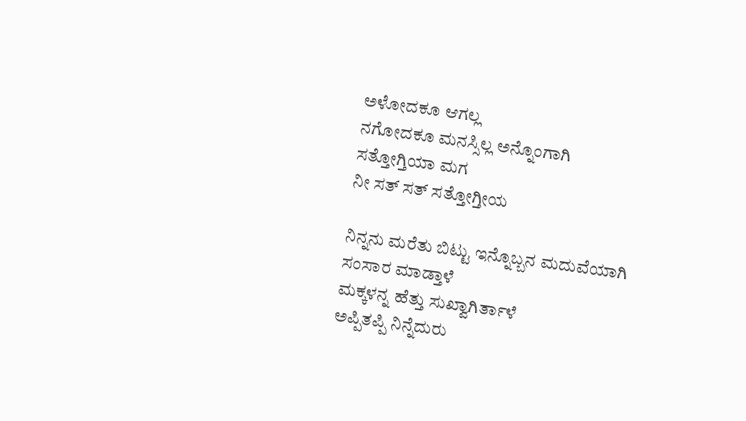ಅಳೋದಕೂ ಆಗಲ್ಲ
ನಗೋದಕೂ ಮನಸ್ಸಿಲ್ಲ ಅನ್ನೊಂಗಾಗಿ
ಸತ್ತೋಗ್ತಿಯಾ ಮಗ
ನೀ ಸತ್ ಸತ್ ಸತ್ತೋಗ್ತೀಯ

ನಿನ್ನನು ಮರೆತು ಬಿಟ್ಟು ಇನ್ನೊಬ್ಬನ ಮದುವೆಯಾಗಿ
ಸಂಸಾರ ಮಾಡ್ತಾಳೆ
ಮಕ್ಕಳನ್ನ ಹೆತ್ತು ಸುಖ್ವಾಗಿರ್ತಾಳೆ
ಅಪ್ಪಿತಪ್ಪಿ ನಿನ್ನೆದುರು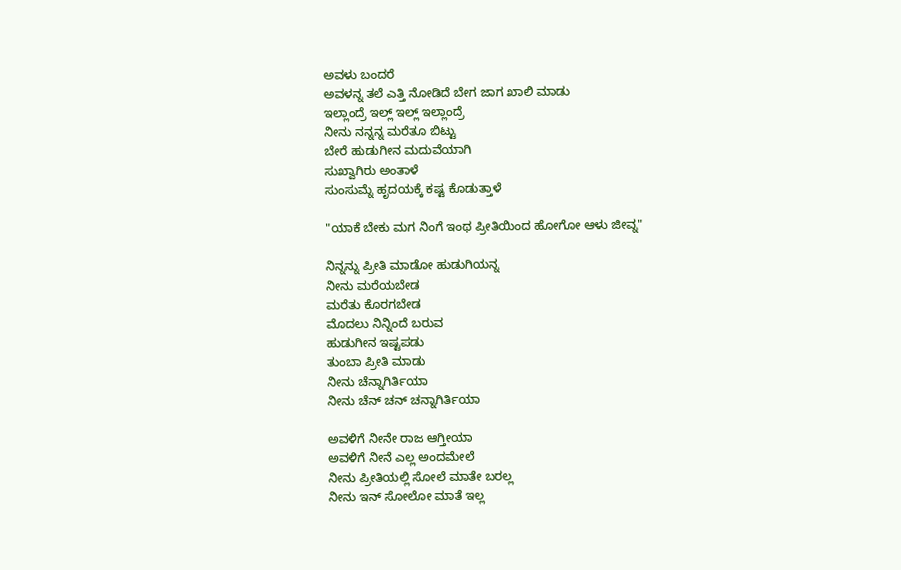ಅವಳು ಬಂದರೆ
ಅವಳನ್ನ ತಲೆ ಎತ್ತಿ ನೋಡಿದೆ ಬೇಗ ಜಾಗ ಖಾಲಿ ಮಾಡು
ಇಲ್ಲಾಂದ್ರೆ ಇಲ್ಲ್ ಇಲ್ಲ್ ಇಲ್ಲಾಂದ್ರೆ
ನೀನು ನನ್ನನ್ನ ಮರೆತೂ ಬಿಟ್ಟು
ಬೇರೆ ಹುಡುಗೀನ ಮದುವೆಯಾಗಿ
ಸುಖ್ವಾಗಿರು ಅಂತಾಳೆ
ಸುಂಸುಮ್ನೆ ಹೃದಯಕ್ಕೆ ಕಷ್ಟ ಕೊಡುತ್ತಾಳೆ

"ಯಾಕೆ ಬೇಕು ಮಗ ನಿಂಗೆ ಇಂಥ ಪ್ರೀತಿಯಿಂದ ಹೋಗೋ ಆಳು ಜೀವ್ನ"

ನಿನ್ನನ್ನು ಪ್ರೀತಿ ಮಾಡೋ ಹುಡುಗಿಯನ್ನ
ನೀನು ಮರೆಯಬೇಡ
ಮರೆತು ಕೊರಗಬೇಡ
ಮೊದಲು ನಿನ್ನಿಂದೆ ಬರುವ
ಹುಡುಗೀನ ಇಷ್ಟಪಡು
ತುಂಬಾ ಪ್ರೀತಿ ಮಾಡು
ನೀನು ಚೆನ್ನಾಗಿರ್ತಿಯಾ
ನೀನು ಚೆನ್ ಚನ್ ಚನ್ನಾಗಿರ್ತಿಯಾ

ಅವಳಿಗೆ ನೀನೇ ರಾಜ ಆಗ್ತೀಯಾ
ಅವಳಿಗೆ ನೀನೆ ಎಲ್ಲ ಅಂದಮೇಲೆ
ನೀನು ಪ್ರೀತಿಯಲ್ಲಿ ಸೋಲೆ ಮಾತೇ ಬರಲ್ಲ
ನೀನು ಇನ್ ಸೋಲೋ ಮಾತೆ ಇಲ್ಲ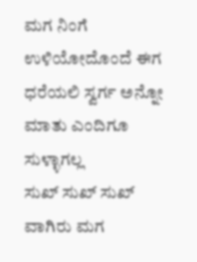ಮಗ ನಿಂಗೆ ಉಳಿಯೋದೊಂದೆ ಈಗ
ಧರೆಯಲಿ ಸ್ವರ್ಗ ಅನ್ನೋ
ಮಾತು ಎಂದಿಗೂ ಸುಳ್ಳಾಗಲ್ಲ
ಸುಖ್ ಸುಖ್ ಸುಖ್ ವಾಗಿರು ಮಗ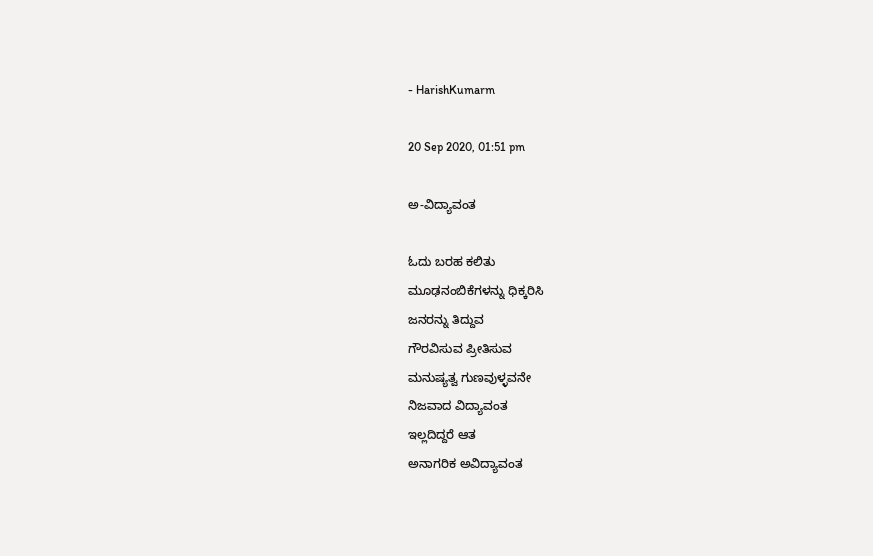- HarishKumarm

20 Sep 2020, 01:51 pm

ಅ-ವಿದ್ಯಾವಂತ

ಓದು ಬರಹ ಕಲಿತು
ಮೂಢನಂಬಿಕೆಗಳನ್ನು ಧಿಕ್ಕರಿಸಿ
ಜನರನ್ನು ತಿದ್ದುವ
ಗೌರವಿಸುವ ಪ್ರೀತಿಸುವ
ಮನುಷ್ಯತ್ವ ಗುಣವುಳ್ಳವನೇ
ನಿಜವಾದ ವಿದ್ಯಾವಂತ
ಇಲ್ಲದಿದ್ದರೆ ಆತ
ಅನಾಗರಿಕ ಅವಿದ್ಯಾವಂತ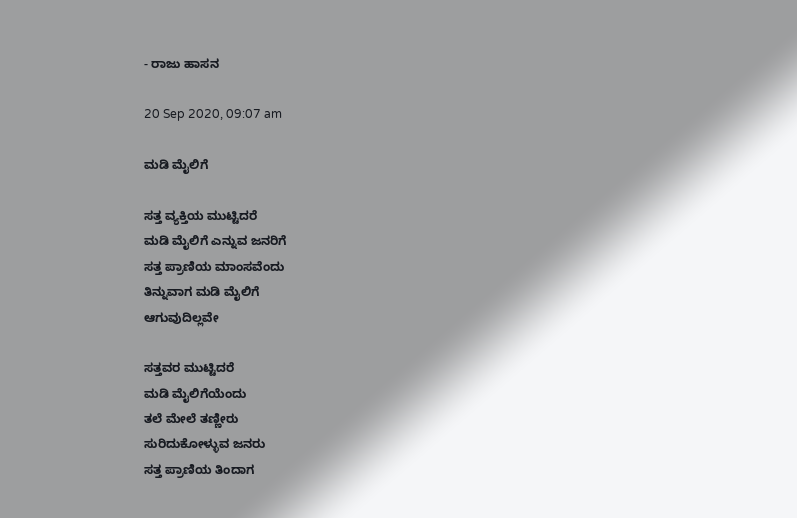- ರಾಜು ಹಾಸನ

20 Sep 2020, 09:07 am

ಮಡಿ ಮೈಲಿಗೆ

ಸತ್ತ ವ್ಯಕ್ತಿಯ ಮುಟ್ಟಿದರೆ
ಮಡಿ ಮೈಲಿಗೆ ಎನ್ನುವ ಜನರಿಗೆ
ಸತ್ತ ಪ್ರಾಣಿಯ ಮಾಂಸವೆಂದು
ತಿನ್ನುವಾಗ ಮಡಿ ಮೈಲಿಗೆ
ಆಗುವುದಿಲ್ಲವೇ

ಸತ್ತವರ ಮುಟ್ಟಿದರೆ
ಮಡಿ ಮೈಲಿಗೆಯೆಂದು
ತಲೆ ಮೇಲೆ ತಣ್ಣೀರು
ಸುರಿದುಕೋಳ್ಳುವ ಜನರು
ಸತ್ತ ಪ್ರಾಣಿಯ ತಿಂದಾಗ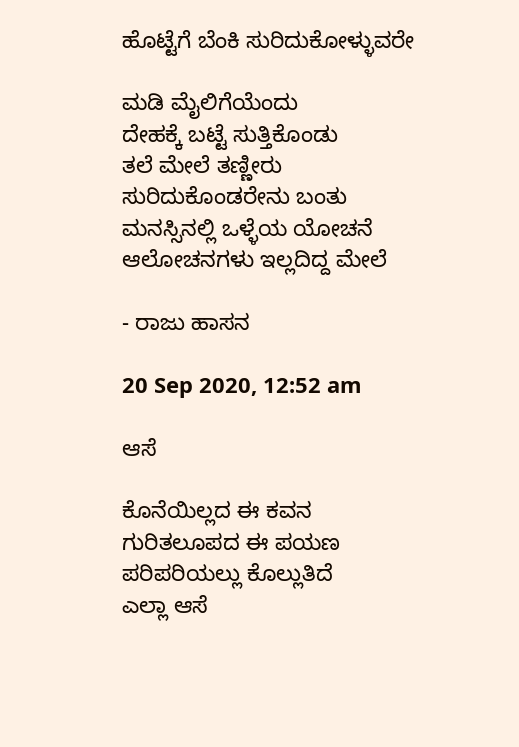ಹೊಟ್ಟೆಗೆ ಬೆಂಕಿ ಸುರಿದುಕೋಳ್ಳುವರೇ

ಮಡಿ ಮೈಲಿಗೆಯೆಂದು
ದೇಹಕ್ಕೆ ಬಟ್ಟೆ ಸುತ್ತಿಕೊಂಡು
ತಲೆ ಮೇಲೆ ತಣ್ಣೀರು
ಸುರಿದುಕೊಂಡರೇನು ಬಂತು
ಮನಸ್ಸಿನಲ್ಲಿ ಒಳ್ಳೆಯ ಯೋಚನೆ
ಆಲೋಚನಗಳು ಇಲ್ಲದಿದ್ದ ಮೇಲೆ

- ರಾಜು ಹಾಸನ

20 Sep 2020, 12:52 am

ಆಸೆ

ಕೊನೆಯಿಲ್ಲದ ಈ ಕವನ
ಗುರಿತಲೂಪದ ಈ ಪಯಣ
ಪರಿಪರಿಯಲ್ಲು ಕೊಲ್ಲುತಿದೆ
ಎಲ್ಲಾ ಆಸೆ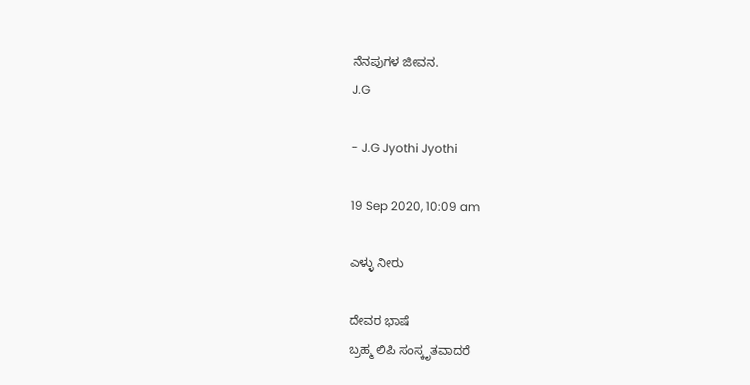ನೆನಪುಗಳ ಜೀವನ.
J.G

- J.G Jyothi Jyothi

19 Sep 2020, 10:09 am

ಎಳ್ಳು ನೀರು

ದೇವರ ಭಾಷೆ
ಬ್ರಹ್ಮ ಲಿಪಿ ಸಂಸ್ಕೃತವಾದರೆ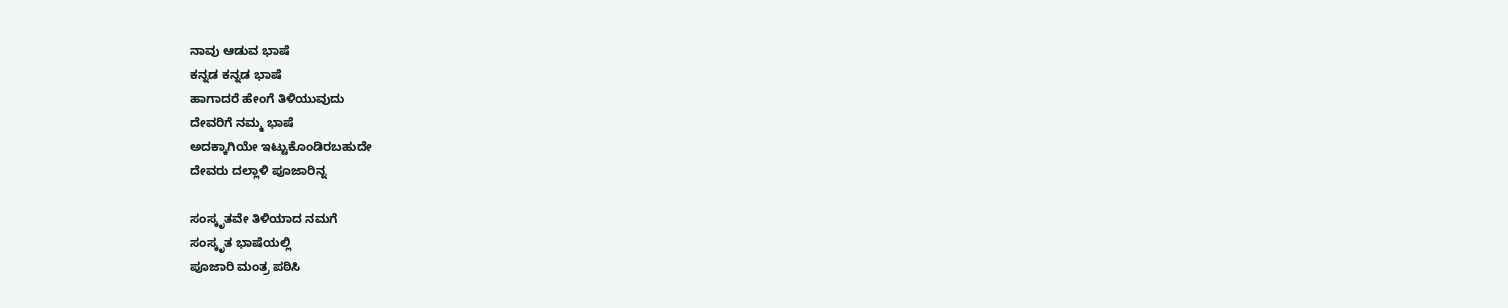ನಾವು ಆಡುವ ಭಾಷೆ
ಕನ್ನಡ ಕನ್ನಡ ಭಾಷೆ
ಹಾಗಾದರೆ ಹೇಂಗೆ ತಿಳಿಯುವುದು
ದೇವರಿಗೆ ನಮ್ಮ ಭಾಷೆ
ಅದಕ್ಕಾಗಿಯೇ ಇಟ್ಟುಕೊಂಡಿರಬಹುದೇ
ದೇವರು ದಲ್ಲಾಳಿ ಪೂಜಾರಿನ್ನ

ಸಂಸ್ಕೃತವೇ ತಿಳಿಯಾದ ನಮಗೆ
ಸಂಸ್ಕೃತ ಭಾಷೆಯಲ್ಲಿ
ಪೂಜಾರಿ ಮಂತ್ರ ಪಠಿಸಿ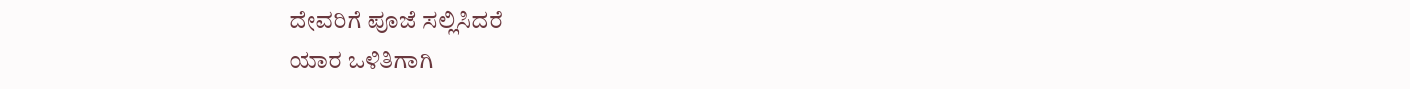ದೇವರಿಗೆ ಪೂಜೆ ಸಲ್ಲಿಸಿದರೆ
ಯಾರ ಒಳಿತಿಗಾಗಿ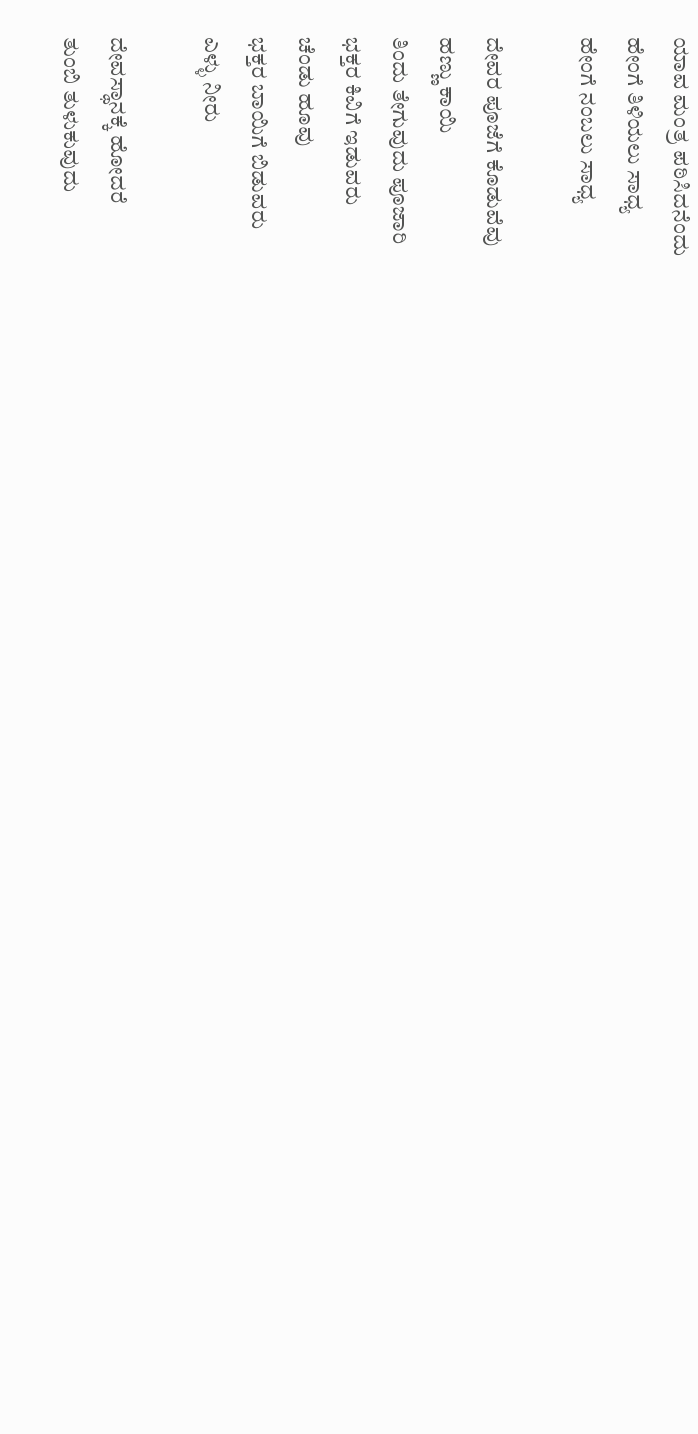ಯಾವ ಮಂತ್ರ ಪಠಿಸಿದನೆಂದು
ಹೇಂಗೆ ತಿಳಿಯಲು ಸಾಧ್ಯ
ಹೇಂಗೆ ನಂಬಲು ಸಾಧ್ಯ

ದೇವರ ಪೂಜೆಗೆ ಕೊಡುವೆವು
ಹಣ್ಣು ಕಾಯಿ
ತಿಂದು ತೇಗುವುದು ಪೂಜಾರಿ
ಭಕ್ತರ ಕಿವಿಗೆ ಇಡುವರು
ಚೆಂಡು ಹೂವು
ಭಕ್ತರ ಬಾಯಿಗೆ ಬಿಡುವರು
ಎಳ್ಳು ನೀರು

ದೇವಸ್ಥಾನಕ್ಕೆ ಹೋದರೆ
ತುಂಬಿ ತುಳುಕುವುದು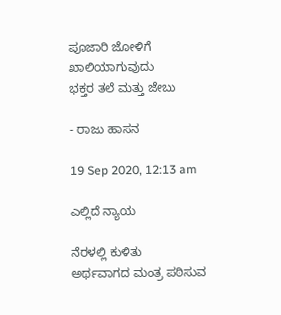ಪೂಜಾರಿ ಜೋಳಿಗೆ
ಖಾಲಿಯಾಗುವುದು
ಭಕ್ತರ ತಲೆ ಮತ್ತು ಜೇಬು

- ರಾಜು ಹಾಸನ

19 Sep 2020, 12:13 am

ಎಲ್ಲಿದೆ ನ್ಯಾಯ

ನೆರಳಲ್ಲಿ ಕುಳಿತು
ಅರ್ಥವಾಗದ ಮಂತ್ರ ಪಠಿಸುವ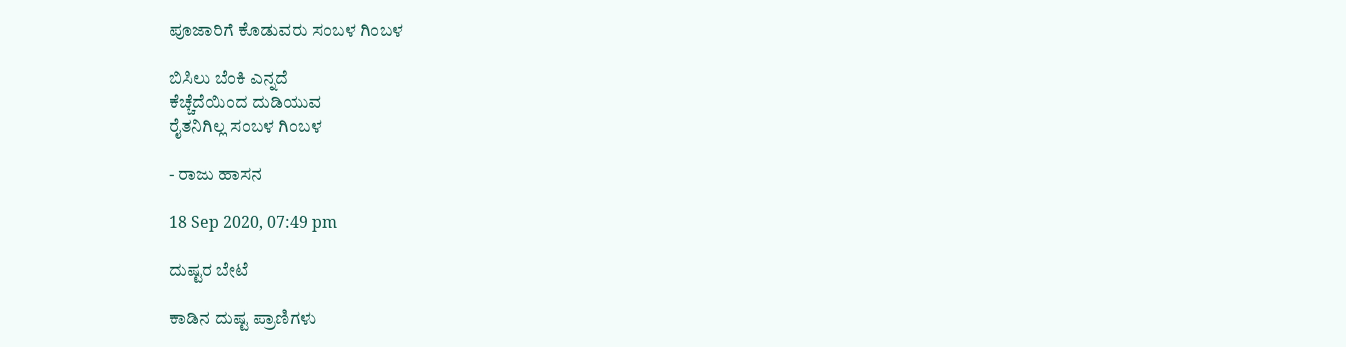ಪೂಜಾರಿಗೆ ಕೊಡುವರು ಸಂಬಳ ಗಿಂಬಳ

ಬಿಸಿಲು ಬೆಂಕಿ ಎನ್ನದೆ
ಕೆಚ್ಚೆದೆಯಿಂದ ದುಡಿಯುವ
ರೈತನಿಗಿಲ್ಲ ಸಂಬಳ ಗಿಂಬಳ

- ರಾಜು ಹಾಸನ

18 Sep 2020, 07:49 pm

ದುಷ್ಟರ ಬೇಟೆ

ಕಾಡಿನ ದುಷ್ಟ ಪ್ರಾಣಿಗಳು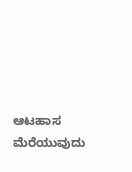ಆಟಹಾಸ ಮೆರೆಯುವುದು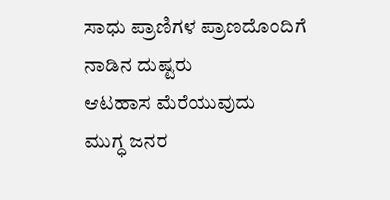ಸಾಧು ಪ್ರಾಣಿಗಳ ಪ್ರಾಣದೊಂದಿಗೆ
ನಾಡಿನ ದುಷ್ಟರು
ಆಟಹಾಸ ಮೆರೆಯುವುದು
ಮುಗ್ಧ ಜನರ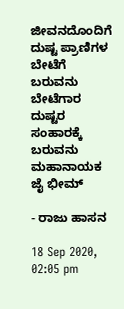ಜೀವನದೊಂದಿಗೆ
ದುಷ್ಟ ಪ್ರಾಣಿಗಳ
ಬೇಟೆಗೆ ಬರುವನು ಬೇಟೆಗಾರ
ದುಷ್ಟರ ಸಂಹಾರಕ್ಕೆ ಬರುವನು
ಮಹಾನಾಯಕ ಜೈ ಭೀಮ್

- ರಾಜು ಹಾಸನ

18 Sep 2020, 02:05 pm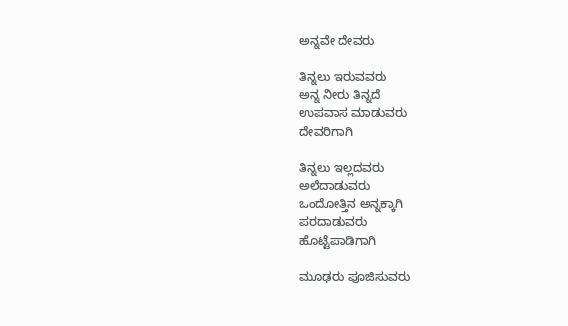ಅನ್ನವೇ ದೇವರು

ತಿನ್ನಲು ಇರುವವರು
ಅನ್ನ ನೀರು ತಿನ್ನದೆ
ಉಪವಾಸ ಮಾಡುವರು
ದೇವರಿಗಾಗಿ

ತಿನ್ನಲು ಇಲ್ಲದವರು
ಅಲೆದಾಡುವರು
ಒಂದೋತ್ತಿನ ಅನ್ನಕ್ಕಾಗಿ
ಪರದಾಡುವರು
ಹೊಟ್ಟೆಪಾಡಿಗಾಗಿ

ಮೂಢರು ಪೂಜಿಸುವರು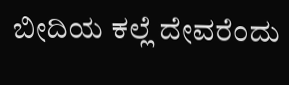ಬೀದಿಯ ಕಲ್ಲೆ ದೇವರೆಂದು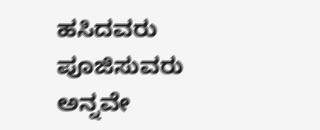ಹಸಿದವರು ಪೂಜಿಸುವರು
ಅನ್ನವೇ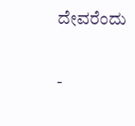ದೇವರೆಂದು

-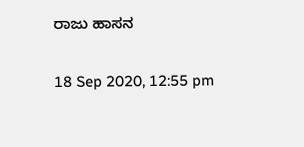ರಾಜು ಹಾಸನ

18 Sep 2020, 12:55 pm